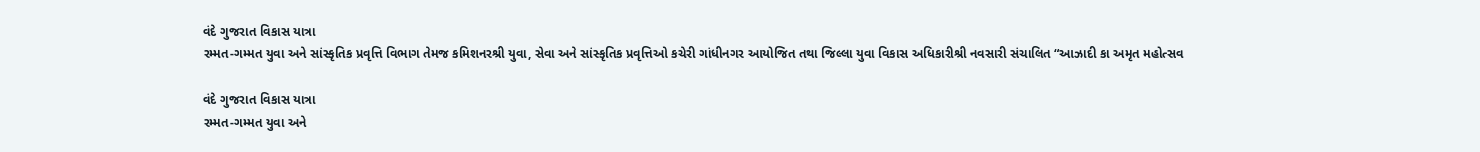વંદે ગુજરાત વિકાસ યાત્રા
રમ્મત-ગમ્મત યુવા અને સાંસ્કૃતિક પ્રવૃત્તિ વિભાગ તેમજ કમિશનરશ્રી યુવા, સેવા અને સાંસ્કૃતિક પ્રવૃત્તિઓ કચેરી ગાંધીનગર આયોજિત તથા જિલ્લા યુવા વિકાસ અધિકારીશ્રી નવસારી સંચાલિત “આઝાદી કા અમૃત મહોત્સવ

વંદે ગુજરાત વિકાસ યાત્રા
રમ્મત-ગમ્મત યુવા અને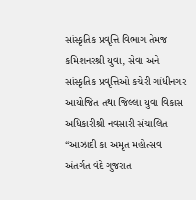સાંસ્કૃતિક પ્રવૃત્તિ વિભાગ તેમજ કમિશનરશ્રી યુવા, સેવા અને સાંસ્કૃતિક પ્રવૃત્તિઓ કચેરી ગાંધીનગર આયોજિત તથા જિલ્લા યુવા વિકાસ અધિકારીશ્રી નવસારી સંચાલિત “આઝાદી કા અમૃત મહોત્સવ અંતર્ગત વંદે ગુજરાત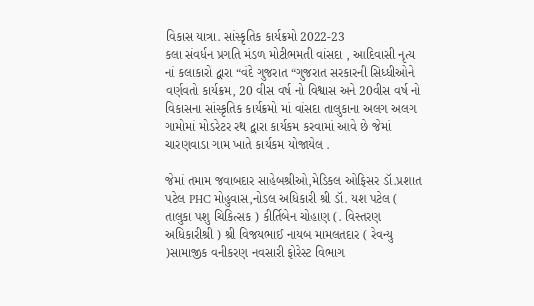વિકાસ યાત્રા. સાંસ્કૃતિક કાર્યક્રમો 2022-23
કલા સંવર્ધન પ્રગતિ મંડળ મોટીભમતી વાંસદા , આદિવાસી નૃત્ય નાં કલાકારો દ્વારા “વંદે ગુજરાત “ગુજરાત સરકારની સિધ્ધીઓને વર્ણવતો કાર્યક્રમ, 20 વીસ વર્ષ નો વિશ્વાસ અને 20વીસ વર્ષ નો વિકાસના સાંસ્કૃતિક કાર્યક્રમો માં વાંસદા તાલુકાના અલગ અલગ ગામોમાં મોડરેટર રથ દ્વારા કાર્યકમ કરવામાં આવે છે જેમાં  ચારણવાડા ગામ ખાતે કાર્યકમ યોજાયેલ .

જેમાં તમામ જવાબદાર સાહેબશ્રીઓ,મેડિકલ ઓફિસર ડૉ.પ્રશાત પટેલ PHC મોહુવાસ,નોડલ અધિકારી શ્રી ડૉ. યશ પટેલ ( તાલુકા પશુ ચિકિત્સક ) કીર્તિબેન ચોહાણ (. વિસ્તરણ અધિકારીશ્રી ) શ્રી વિજયભાઈ નાયબ મામલતદાર ( રેવન્યુ )સામાજીક વનીકરણ નવસારી ફોરેસ્ટ વિભાગ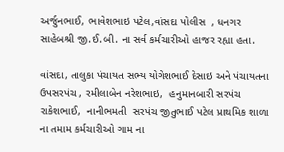અર્જુનભાઈ, ભાવેશભાઇ પટેલ,વાંસદા પોલીસ  , ધનગર સાહેબશ્રી જી.ઈ.બી. ના સર્વ કર્મચારીઓ હાજર રહ્યા હતા.

વાંસદા, તાલુકા પંચાયત સભ્ય યોગેશભાઈ દેસાઇ અને પંચાયતના ઉપસરપંચ , રમીલાબેન નરેશભાઇ,  હનુમાનબારી સરપંચ રાકેશભાઈ,  નાનીભમતી  સરપંચ જીતુભાઈ પટેલ પ્રાથમિક શાળા ના તમામ કર્મચારીઓ ગામ ના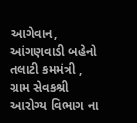આગેવાન, આંગણવાડી બહેનો તલાટી કમમંત્રી , ગ્રામ સેવકશ્રી આરોગ્ય વિભાગ ના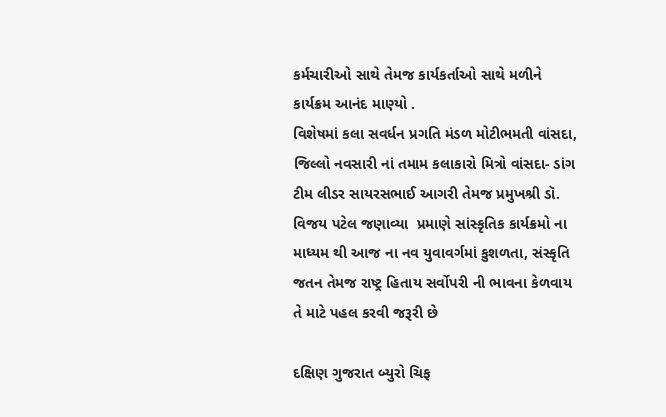કર્મચારીઓ સાથે તેમજ કાર્યકર્તાઓ સાથે મળીને કાર્યક્રમ આનંદ માણ્યો .
વિશેષમાં કલા સવર્ધન પ્રગતિ મંડળ મોટીભમતી વાંસદા, જિલ્લો નવસારી નાં તમામ કલાકારો મિત્રો વાંસદા- ડાંગ ટીમ લીડર સાયરસભાઈ આગરી તેમજ પ્રમુખશ્રી ડૉ. વિજય પટેલ જણાવ્યા  પ્રમાણે સાંસ્કૃતિક કાર્યક્રમો ના માધ્યમ થી આજ ના નવ યુવાવર્ગમાં કુશળતા, સંસ્કૃતિ જતન તેમજ રાષ્ટ્ર હિતાય સર્વોપરી ની ભાવના કેળવાય તે માટે પહલ કરવી જરૂરી છે

દક્ષિણ ગુજરાત બ્યુરો ચિફ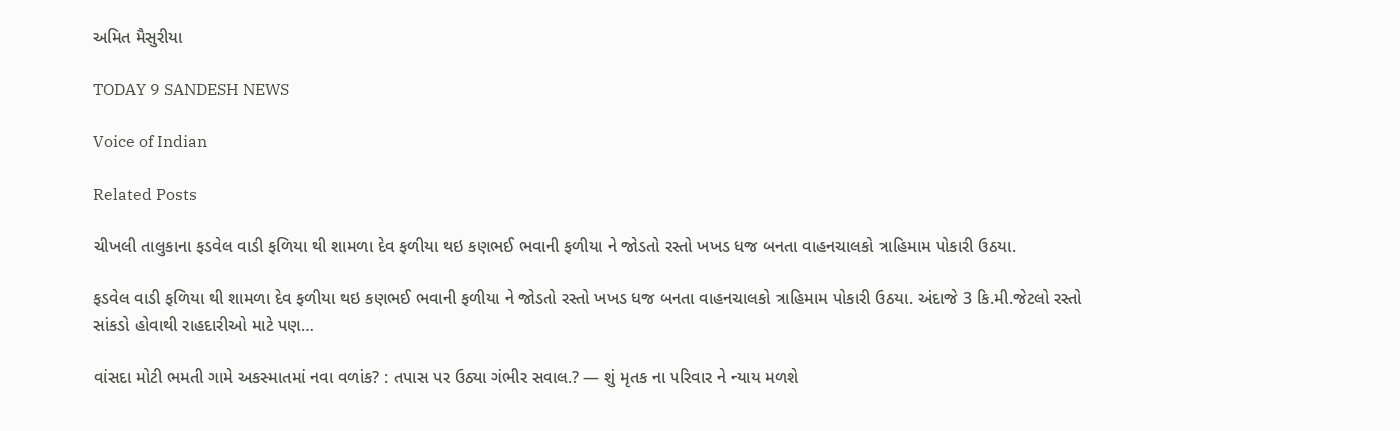અમિત મૈસુરીયા

TODAY 9 SANDESH NEWS

Voice of Indian

Related Posts

ચીખલી તાલુકાના ફડવેલ વાડી ફળિયા થી શામળા દેવ ફળીયા થઇ કણભઈ ભવાની ફળીયા ને જોડતો રસ્તો ખખડ ધજ બનતા વાહનચાલકો ત્રાહિમામ પોકારી ઉઠયા.

ફડવેલ વાડી ફળિયા થી શામળા દેવ ફળીયા થઇ કણભઈ ભવાની ફળીયા ને જોડતો રસ્તો ખખડ ધજ બનતા વાહનચાલકો ત્રાહિમામ પોકારી ઉઠયા. અંદાજે 3 કિ.મી.જેટલો રસ્તો સાંકડો હોવાથી રાહદારીઓ માટે પણ…

વાંસદા મોટી ભમતી ગામે અકસ્માતમાં નવા વળાંક? : તપાસ પર ઉઠ્યા ગંભીર સવાલ.? — શું મૃતક ના પરિવાર ને ન્યાય મળશે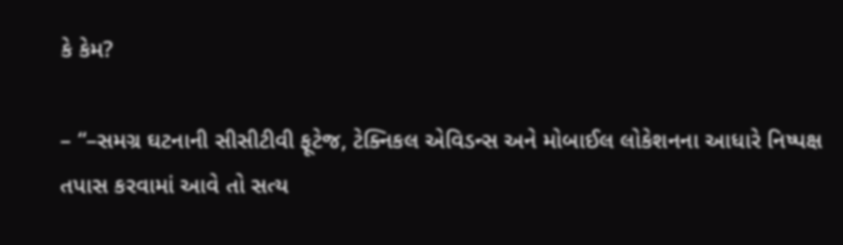કે કેમ?

– “–સમગ્ર ઘટનાની સીસીટીવી ફૂટેજ, ટેક્નિકલ એવિડન્સ અને મોબાઈલ લોકેશનના આધારે નિષ્પક્ષ તપાસ કરવામાં આવે તો સત્ય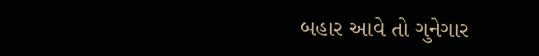બહાર આવે તો ગુનેગાર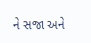ને સજા અને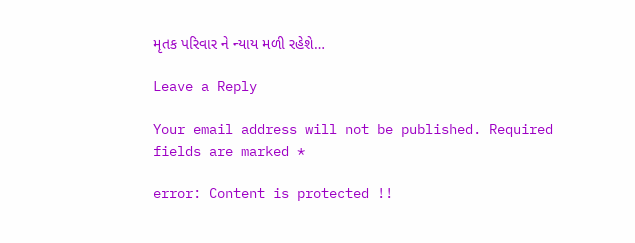મૃતક પરિવાર ને ન્યાય મળી રહેશે…

Leave a Reply

Your email address will not be published. Required fields are marked *

error: Content is protected !!